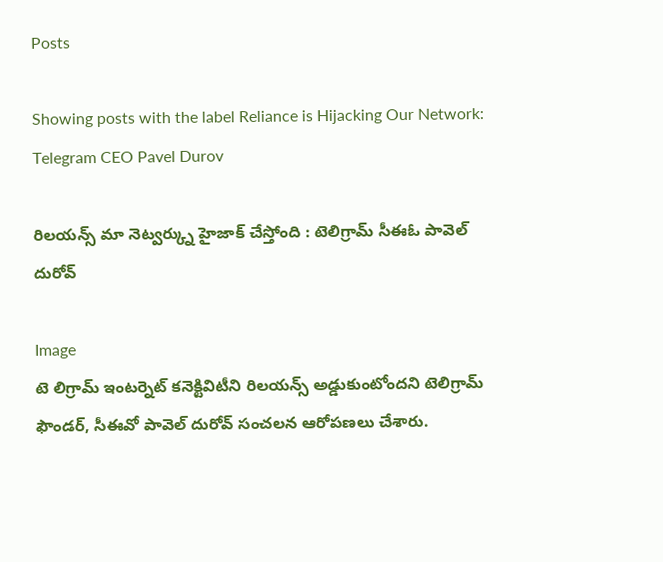Posts

Showing posts with the label Reliance is Hijacking Our Network: Telegram CEO Pavel Durov

రిలయన్స్ మా నెట్వర్క్ను హైజాక్ చేస్తోంది : టెలిగ్రామ్ సీఈఓ పావెల్ దురోవ్

Image
టె లిగ్రామ్ ఇంటర్నెట్ కనెక్టివిటీని రిలయన్స్ అడ్డుకుంటోందని టెలిగ్రామ్ ఫౌండర్, సీఈవో పావెల్ దురోవ్ సంచలన ఆరోపణలు చేశారు.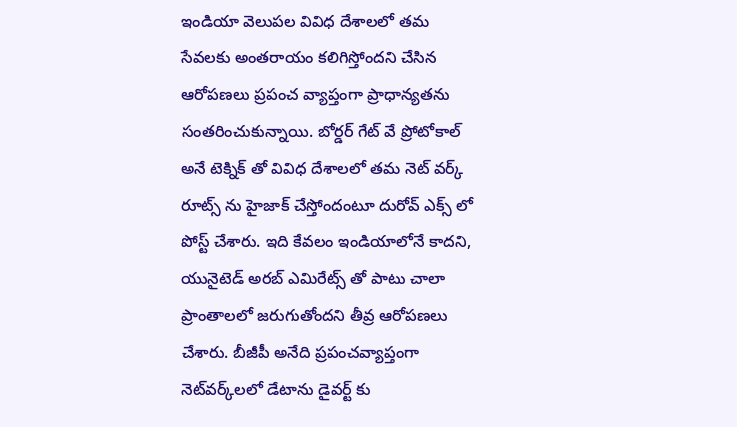ఇండియా వెలుపల వివిధ దేశాలలో తమ సేవలకు అంతరాయం కలిగిస్తోందని చేసిన ఆరోపణలు ప్రపంచ వ్యాప్తంగా ప్రాధాన్యతను సంతరించుకున్నాయి. బోర్డర్ గేట్ వే ప్రోటోకాల్ అనే టెక్నిక్ తో వివిధ దేశాలలో తమ నెట్ వర్క్ రూట్స్ ను హైజాక్ చేస్తోందంటూ దురోవ్ ఎక్స్ లో పోస్ట్ చేశారు. ఇది కేవలం ఇండియాలోనే కాదని, యునైటెడ్ అరబ్ ఎమిరేట్స్ తో పాటు చాలా ప్రాంతాలలో జరుగుతోందని తీవ్ర ఆరోపణలు చేశారు. బీజీపీ అనేది ప్రపంచవ్యాప్తంగా నెట్‌వర్క్‌లలో డేటాను డైవర్ట్ కు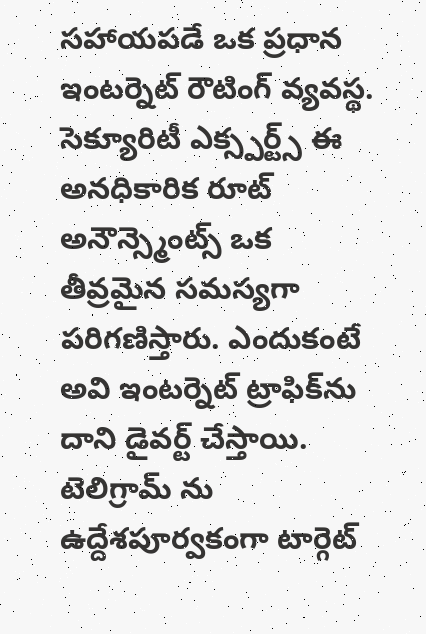సహాయపడే ఒక ప్రధాన ఇంటర్నెట్ రౌటింగ్ వ్యవస్థ. సెక్యూరిటీ ఎక్స్పర్ట్స్ ఈ అనధికారిక రూట్ అనౌన్స్మెంట్స్ ఒక తీవ్రమైన సమస్యగా పరిగణిస్తారు. ఎందుకంటే అవి ఇంటర్నెట్ ట్రాఫిక్‌ను దాని డైవర్ట్ చేస్తాయి. టెలిగ్రామ్ ను ఉద్దేశపూర్వకంగా టార్గెట్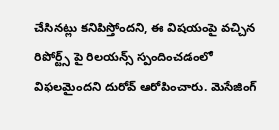చేసినట్లు కనిపిస్తోందని, ఈ విషయంపై వచ్చిన రిపోర్ట్స్ పై రిలయన్స్ స్పందించడంలో విఫలమైందని దురోవ్ ఆరోపించారు. మెసేజింగ్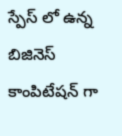స్పేస్ లో ఉన్న బిజినెస్ కాంపిటేషన్ గా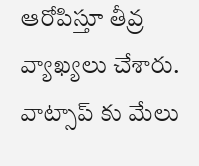ఆరోపిస్తూ తీవ్ర వ్యాఖ్యలు చేశారు. వాట్సాప్ కు మేలు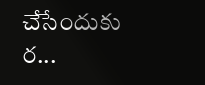చేసేందుకు ర...